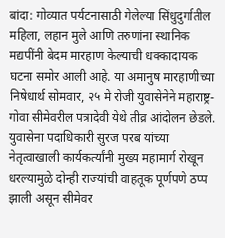बांदा: गोव्यात पर्यटनासाठी गेलेल्या सिंधुदुर्गातील महिला, लहान मुले आणि तरुणांना स्थानिक मद्यपींनी बेदम मारहाण केल्याची धक्कादायक घटना समोर आली आहे. या अमानुष मारहाणीच्या निषेधार्थ सोमवार, २५ मे रोजी युवासेनेने महाराष्ट्र-गोवा सीमेवरील पत्रादेवी येथे तीव्र आंदोलन छेडले. युवासेना पदाधिकारी सुरज परब यांच्या नेतृत्वाखाली कार्यकर्त्यांनी मुख्य महामार्ग रोखून धरल्यामुळे दोन्ही राज्यांची वाहतूक पूर्णपणे ठप्प झाली असून सीमेवर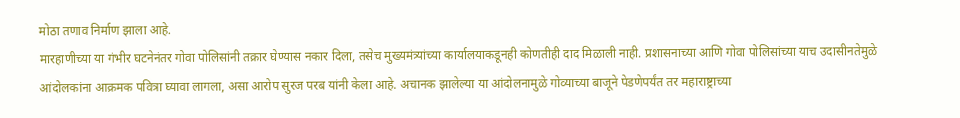मोठा तणाव निर्माण झाला आहे.
मारहाणीच्या या गंभीर घटनेनंतर गोवा पोलिसांनी तक्रार घेण्यास नकार दिला, तसेच मुख्यमंत्र्यांच्या कार्यालयाकडूनही कोणतीही दाद मिळाली नाही. प्रशासनाच्या आणि गोवा पोलिसांच्या याच उदासीनतेमुळे आंदोलकांना आक्रमक पवित्रा घ्यावा लागला, असा आरोप सुरज परब यांनी केला आहे. अचानक झालेल्या या आंदोलनामुळे गोव्याच्या बाजूने पेडणेपर्यंत तर महाराष्ट्राच्या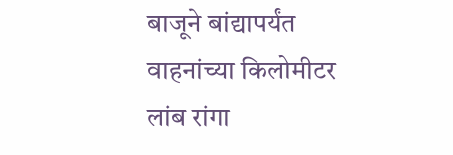बाजूने बांद्यापर्यंत वाहनांच्या किलोमीटर लांब रांगा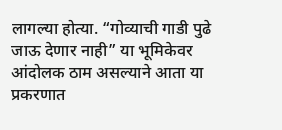लागल्या होत्या. “गोव्याची गाडी पुढे जाऊ देणार नाही” या भूमिकेवर आंदोलक ठाम असल्याने आता या प्रकरणात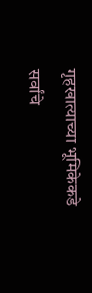गृहखात्याच्या भूमिकेकडे सर्वांचे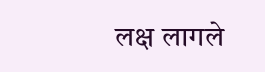लक्ष लागले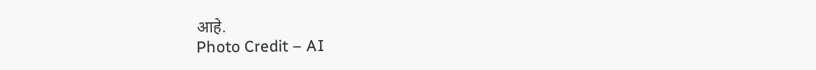आहे.
Photo Credit – AI